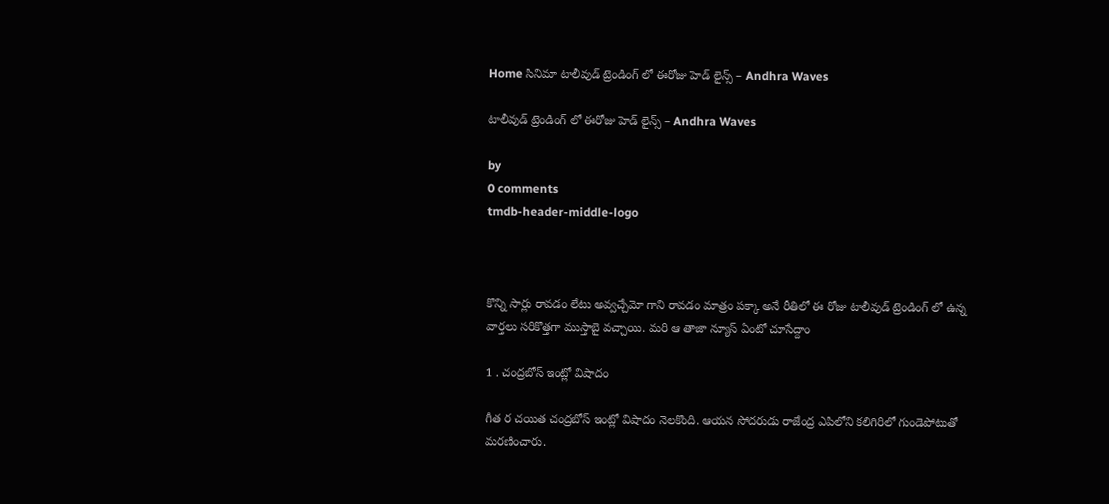Home సినిమా టాలీవుడ్ ట్రెండింగ్ లో ఈరోజు హెడ్ లైన్స్ – Andhra Waves

టాలీవుడ్ ట్రెండింగ్ లో ఈరోజు హెడ్ లైన్స్ – Andhra Waves

by
0 comments
tmdb-header-middle-logo



కొన్ని సార్లు రావడం లేటు అవ్వచ్చేమో గాని రావడం మాత్రం పక్కా అనే రీతిలో ఈ రోజు టాలీవుడ్ ట్రెండింగ్ లో ఉన్న వార్తలు సరికొత్తగా ముస్తాబై వచ్చాయి. మరి ఆ తాజా న్యూస్ ఏంటో చూసేద్దాం

1 . చంద్రబోస్ ఇంట్లో విషాదం

గీత ర చ‌యిత చంద్రబోస్ ఇంట్లో విషాదం నెలకొంది. ఆయ‌న సోద‌రుడు రాజేంద్ర ఎపిలోని క‌లిగిరిలో గుండెపోటుతో మ‌ర‌ణించారు.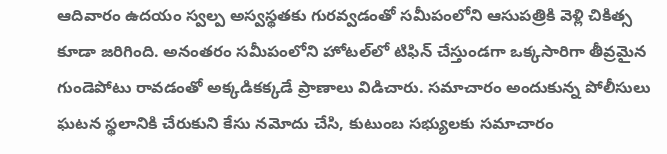ఆదివారం ఉదయం స్వల్ప అస్వస్థతకు గురవ్వడంతో సమీపంలోని ఆసుపత్రికి వెళ్లి చికిత్స కూడా జరిగింది. అనంతరం సమీపంలోని హోటల్‌లో టిఫిన్ చేస్తుండగా ఒక్కసారిగా తీవ్రమైన గుండెపోటు రావడంతో అక్కడికక్కడే ప్రాణాలు విడిచారు. సమాచారం అందుకున్న పోలీసులు ఘటన స్థలానికి చేరుకుని కేసు నమోదు చేసి, కుటుంబ సభ్యులకు సమాచారం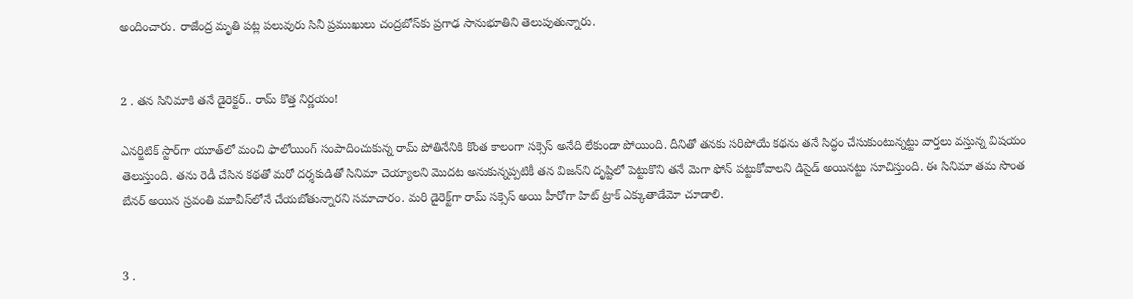అందించారు. రాజేంద్ర మృతి పట్ల పలువురు సినీ ప్రముఖులు చంద్రబోస్‌కు ప్రగాఢ సానుభూతిని తెలుపుతున్నారు.


2 . త‌న సినిమాకి త‌నే డైరెక్ట‌ర్.. రామ్ కొత్త నిర్ణ‌యం!

ఎనర్జిటిక్ స్టార్‌గా యూత్‌లో మంచి ఫాలోయింగ్ సంపాదించుకున్న రామ్ పోతినేనికి కొంత కాలంగా సక్సెస్ అనేది లేకుండా పోయింది. దీనితో త‌న‌కు స‌రిపోయే క‌థ‌ను త‌నే సిద్ధం చేసుకుంటున్న‌ట్టు వార్త‌లు వ‌స్తున్న విష‌యం తెలుస్తుంది. త‌ను రెడీ చేసిన క‌థ‌తో మ‌రో ద‌ర్శ‌కుడితో సినిమా చెయ్యాల‌ని మొద‌ట అనుకున్న‌ప్ప‌టికీ త‌న విజ‌న్‌ని దృష్టిలో పెట్టుకొని త‌నే మెగా ఫోన్ ప‌ట్టుకోవాల‌ని డిసైడ్ అయిన‌ట్టు సూచిస్తుంది. ఈ సినిమా త‌మ సొంత బేన‌ర్ అయిన స్ర‌వంతి మూవీస్‌లోనే చేయ‌బోతున్నార‌ని స‌మాచారం. మరి డైరెక్ట్‌గా రామ్ సక్సెస్ అయి హీరోగా హిట్ ట్రాక్ ఎక్కుతాడేమో చూడాలి.


3 .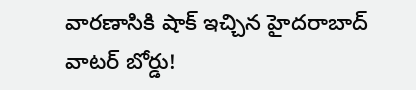వారణాసికి షాక్ ఇచ్చిన హైదరాబాద్ వాటర్ బోర్డు!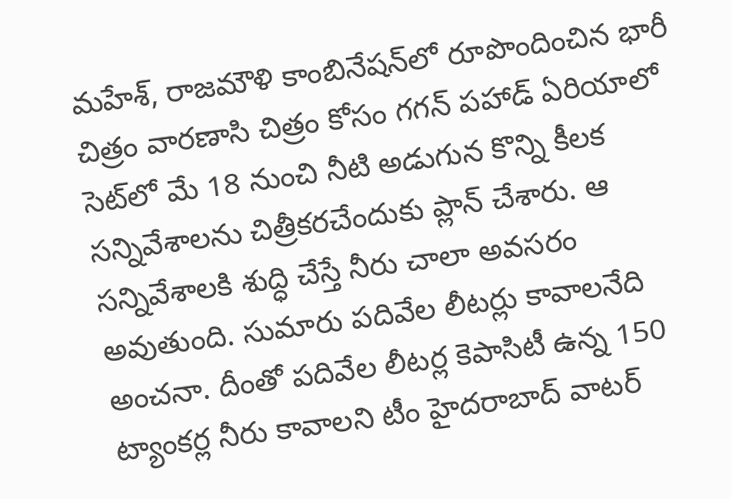మహేశ్‌, రాజ‌మౌళి కాంబినేషన్‌లో రూపొందించిన భారీ చిత్రం వారణాసి చిత్రం కోసం గ‌గ‌న్ ప‌హాడ్ ఏరియాలో సెట్‌లో మే 18 నుంచి నీటి అడుగున కొన్ని కీల‌క స‌న్నివేశాల‌ను చిత్రీక‌ర‌చేందుకు ప్లాన్ చేశారు. ఆ సన్నివేశాలకి శుద్ధి చేస్తే నీరు చాలా అవసరం అవుతుంది. సుమారు పదివేల లీటర్లు కావాలనేది అంచనా. దీంతో పదివేల లీటర్ల కెపాసిటీ ఉన్న 150 ట్యాంకర్ల నీరు కావాలని టీం హైదరాబాద్ వాటర్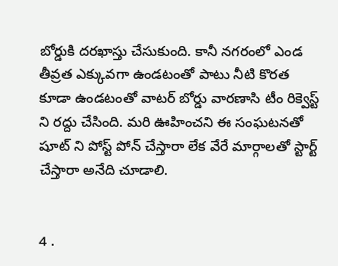బోర్డుకి దరఖాస్తు చేసుకుంది. కానీ నగరంలో ఎండ తీవ్రత ఎక్కువగా ఉండటంతో పాటు నీటి కొరత కూడా ఉండటంతో వాటర్ బోర్డు వారణాసి టీం రిక్వెస్ట్ ని రద్దు చేసింది. మరి ఊహించని ఈ సంఘటనతో షూట్ ని పోస్ట్ పోన్ చేస్తారా లేక వేరే మార్గాలతో స్టార్ట్ చేస్తారా అనేది చూడాలి.


4 .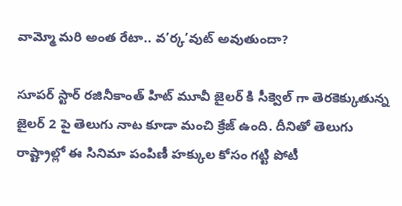వామ్మో మరి అంత రేటా.. వ’ర్క’వుట్ అవుతుందా?

సూపర్ స్టార్ రజినీకాంత్ హిట్ మూవీ జైలర్ కి సీక్వెల్ గా తెరకెక్కుతున్న జైలర్ 2 పై తెలుగు నాట కూడా మంచి క్రేజ్ ఉంది. దీనితో తెలుగు రాష్ట్రాల్లో ఈ సినిమా పంపిణీ హక్కుల కోసం గట్టి పోటీ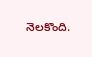నెలకొంది.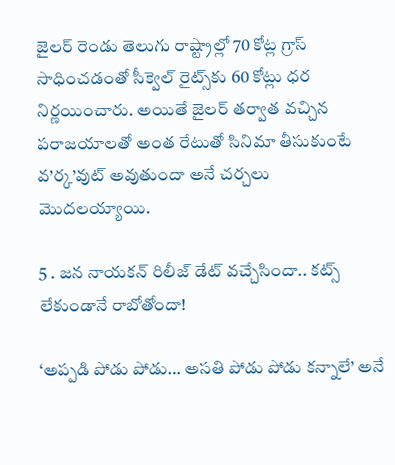జైల‌ర్‌ రెండు తెలుగు రాష్ట్రాల్లో 70 కోట్ల గ్రాస్ సాధించ‌డంతో సీక్వెల్ రైట్స్‌కు 60 కోట్లు ధ‌ర నిర్ణ‌యించారు. అయితే జైలర్ తర్వాత వచ్చిన పరాజయాలతో అంత రేటుతో సినిమా తీసుకుంటే వ’ర్క’వుట్ అవుతుందా అనే చ‌ర్చ‌లు మొద‌ల‌య్యాయి.

5 . జన నాయకన్ రిలీజ్ డేట్ వచ్చేసిందా.. కట్స్ లేకుండానే రాబోతోందా!

‘అప్పడి పోడు పోడు… అసతి పోడు పోడు కన్నాలే’ అనే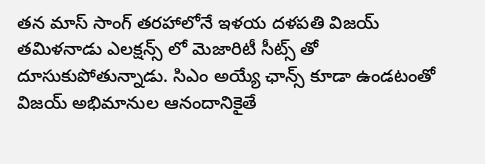తన మాస్ సాంగ్ తరహాలోనే ఇళయ దళపతి విజయ్ తమిళనాడు ఎలక్షన్స్ లో మెజారిటీ సీట్స్ తో దూసుకుపోతున్నాడు. సిఎం అయ్యే ఛాన్స్ కూడా ఉండటంతో విజయ్ అభిమానుల ఆనందానికైతే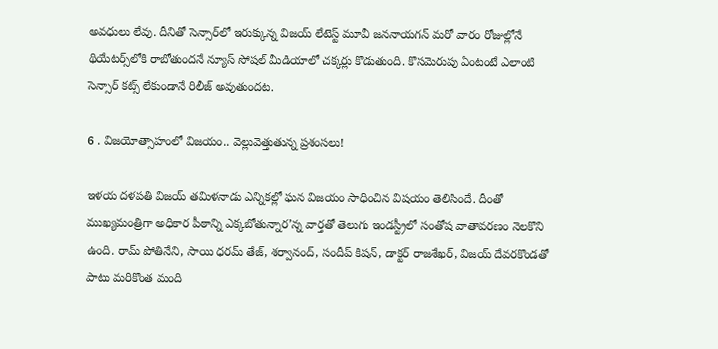అవధులు లేవు. దీనితో సెన్సార్‌లో ఇరుక్కున్న విజయ్ లేటెస్ట్ మూవీ జ‌న‌నాయ‌గ‌న్ మ‌రో వారం రోజుల్లోనే థియేట‌ర్స్‌లోకి రాబోతుంద‌నే న్యూస్ సోషల్ మీడియాలో చక్కర్లు కొడుతుంది. కొసమెరుపు ఏంటంటే ఎలాంటి సెన్సార్ కట్స్ లేకుండానే రిలీజ్ అవుతుందట.

6 . విజయోత్సాహంలో విజయం.. వెల్లువెత్తుతున్న ప్రశంసలు!

ఇళయ దళపతి విజయ్ తమిళనాడు ఎన్నికల్లో ఘన విజయం సాధించిన విషయం తెలిసిందే. దీంతో ముఖ్యమంత్రిగా అధికార పీఠాన్ని ఎక్కబోతున్నార’న్న వార్తతో తెలుగు ఇండస్ట్రీలో సంతోష వాతావరణం నెలకొని ఉంది. రామ్ పోతినేని, సాయి ధరమ్ తేజ్, శర్వానంద్, సందీప్ కిషన్, డాక్టర్ రాజశేఖర్, విజయ్ దేవరకొండతో పాటు మరికొంత మంది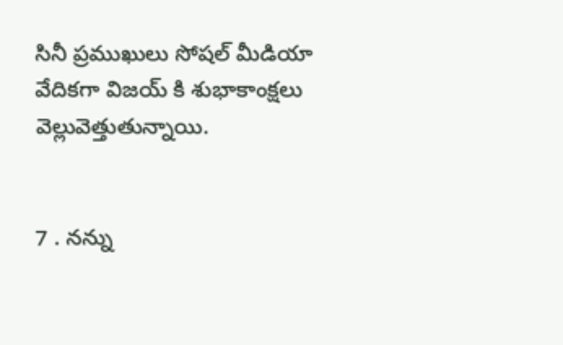సినీ ప్రముఖులు సోషల్ మీడియా వేదికగా విజయ్ కి శుభాకాంక్షలు వెల్లువెత్తుతున్నాయి.


7 . నన్ను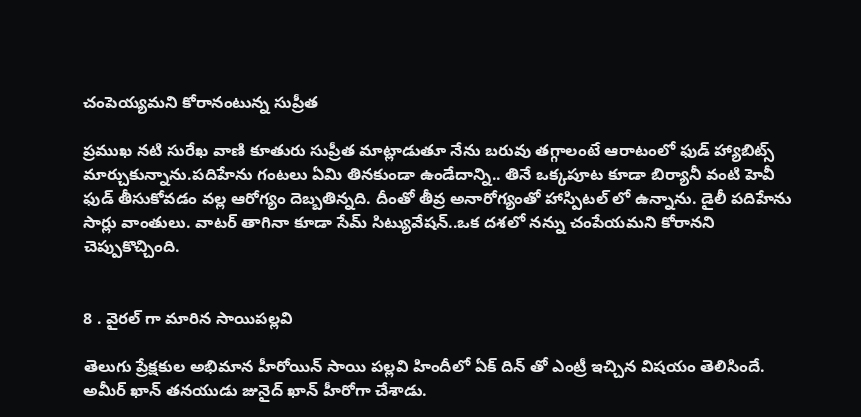చంపెయ్యమని కోరానంటున్న సుప్రీత

ప్రముఖ నటి సురేఖ వాణి కూతురు సుప్రీత మాట్లాడుతూ నేను బరువు తగ్గాలంటే ఆరాటంలో ఫుడ్ హ్యాబిట్స్ మార్చుకున్నాను.పదిహేను గంటలు ఏమి తినకుండా ఉండేదాన్ని.. తినే ఒక్కపూట కూడా బిర్యానీ వంటి హెవీ ఫుడ్ తీసుకోవడం వల్ల ఆరోగ్యం దెబ్బతిన్నది. దీంతో తీవ్ర అనారోగ్యంతో హాస్పిటల్ లో ఉన్నాను. డైలీ పదిహేను సార్లు వాంతులు. వాటర్ తాగినా కూడా సేమ్ సిట్యువేషన్..ఒక దశలో నన్ను చంపేయమని కోరానని చెప్పుకొచ్చింది.


8 . వైరల్ గా మారిన సాయిపల్లవి

తెలుగు ప్రేక్షకుల అభిమాన హీరోయిన్ సాయి పల్లవి హిందీలో ఏక్ దిన్ తో ఎంట్రీ ఇచ్చిన విషయం తెలిసిందే. అమీర్ ఖాన్ తనయుడు జునైద్ ఖాన్ హీరోగా చేశాడు.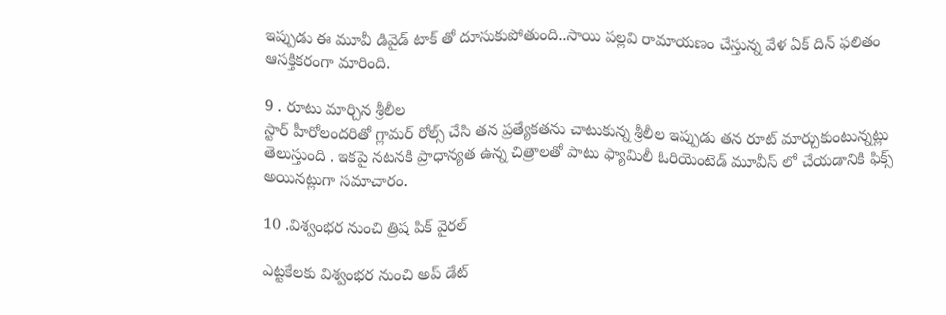ఇప్పుడు ఈ మూవీ డివైడ్ టాక్ తో దూసుకుపోతుంది..సాయి పల్లవి రామాయణం చేస్తున్న వేళ ఏక్ దిన్ ఫలితం ఆసక్తికరంగా మారింది.

9 . రూటు మార్చిన శ్రీలీల
స్టార్ హీరోలందరితో గ్లామర్ రోల్స్ చేసి తన ప్రత్యేకతను చాటుకున్న శ్రీలీల ఇప్పుడు తన రూట్ మార్చుకుంటున్నట్లు తెలుస్తుంది . ఇకపై నటనకి ప్రాధాన్యత ఉన్న చిత్రాలతో పాటు ఫ్యామిలీ ఓరియెంటెడ్ మూవీస్ లో చేయడానికి ఫిక్స్ అయినట్లుగా సమాచారం.

10 .విశ్వంభర నుంచి త్రిష పిక్ వైరల్

ఎట్టకేలకు విశ్వంభర నుంచి అప్ డేట్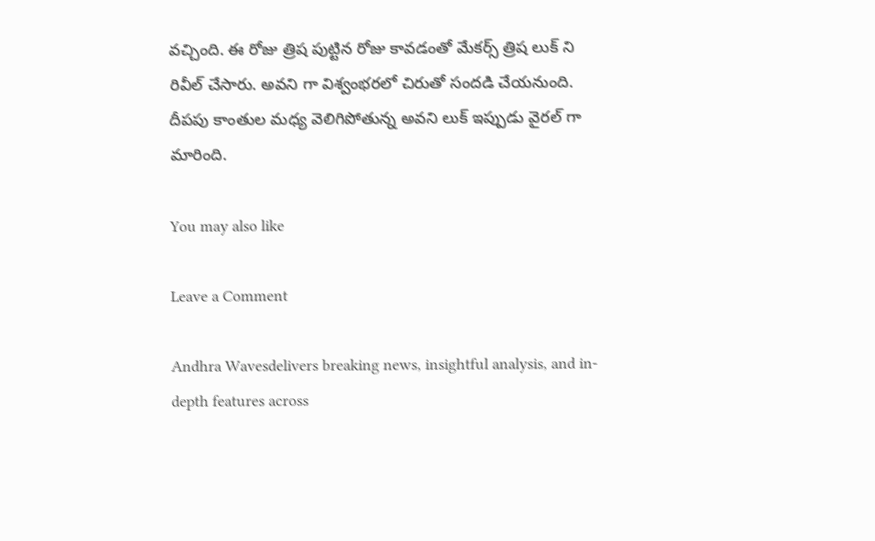వచ్చింది. ఈ రోజు త్రిష పుట్టిన రోజు కావడంతో మేకర్స్ త్రిష లుక్ ని రివీల్ చేసారు. అవని గా విశ్వంభరలో చిరుతో సందడి చేయనుంది. దీపపు కాంతుల మధ్య వెలిగిపోతున్న అవని లుక్ ఇప్పుడు వైరల్ గా మారింది.

You may also like

Leave a Comment

Andhra Wavesdelivers breaking news, insightful analysis, and in-depth features across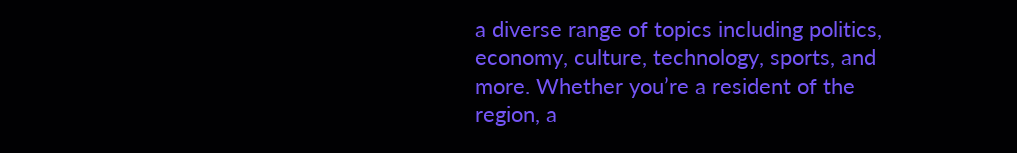a diverse range of topics including politics, economy, culture, technology, sports, and more. Whether you’re a resident of the region, a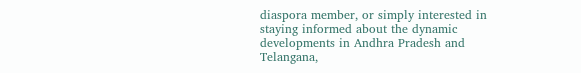diaspora member, or simply interested in staying informed about the dynamic developments in Andhra Pradesh and Telangana,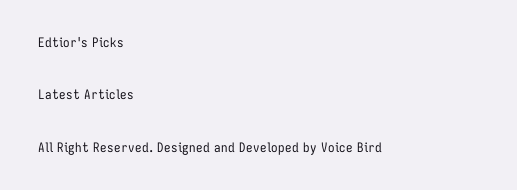Edtior's Picks

Latest Articles

All Right Reserved. Designed and Developed by Voice Bird